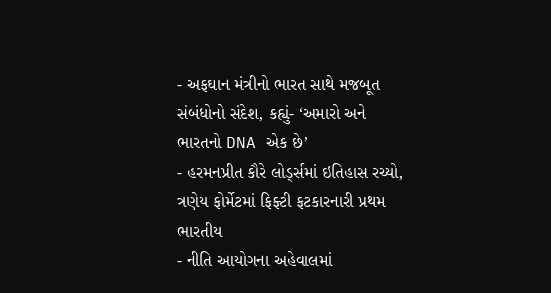- અફઘાન મંત્રીનો ભારત સાથે મજબૂત સંબંધોનો સંદેશ, કહ્યું- ‘અમારો અને ભારતનો DNA એક છે’
- હરમનપ્રીત કૌરે લોર્ડ્સમાં ઇતિહાસ રચ્યો, ત્રણેય ફોર્મેટમાં ફિફ્ટી ફટકારનારી પ્રથમ ભારતીય
- નીતિ આયોગના અહેવાલમાં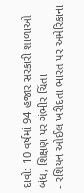દાવો: 10 વર્ષમાં 94 હજાર સરકારી શાળાઓ બંધ, શિક્ષણ પર ગંભીર ચિંતા
- રશિયન ઓઈલ ખરીદતા ભારત પર અમેરિકાના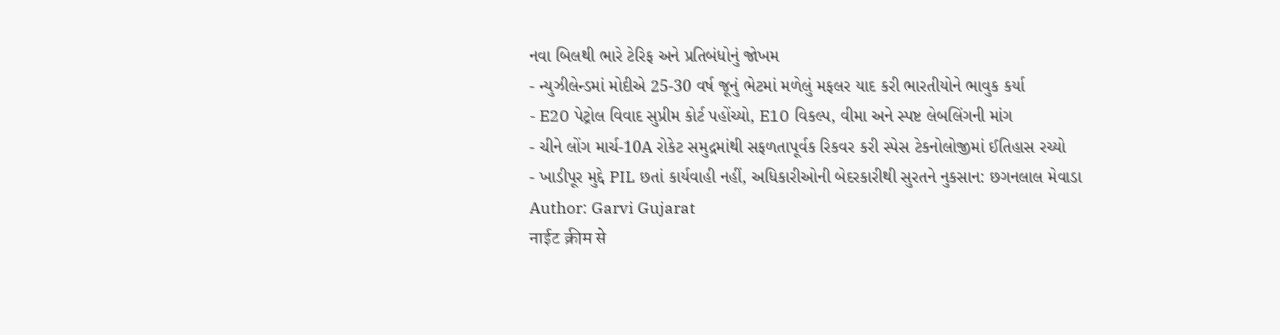નવા બિલથી ભારે ટેરિફ અને પ્રતિબંધોનું જોખમ
- ન્યુઝીલેન્ડમાં મોદીએ 25-30 વર્ષ જૂનું ભેટમાં મળેલું મફલર યાદ કરી ભારતીયોને ભાવુક કર્યા
- E20 પેટ્રોલ વિવાદ સુપ્રીમ કોર્ટ પહોંચ્યો, E10 વિકલ્પ, વીમા અને સ્પષ્ટ લેબલિંગની માંગ
- ચીને લોંગ માર્ચ-10A રોકેટ સમુદ્રમાંથી સફળતાપૂર્વક રિકવર કરી સ્પેસ ટેકનોલોજીમાં ઈતિહાસ રચ્યો
- ખાડીપૂર મુદ્દે PIL છતાં કાર્યવાહી નહીં, અધિકારીઓની બેદરકારીથી સુરતને નુકસાન: છગનલાલ મેવાડા
Author: Garvi Gujarat
नाईट क्रीम से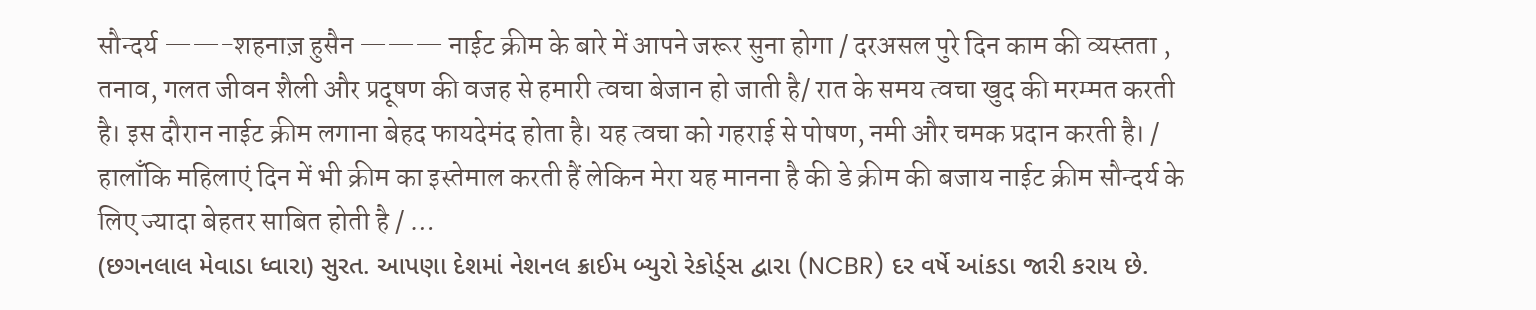सौन्दर्य ——-शहनाज़ हुसैन ——— नाईट क्रीम के बारे में आपने जरूर सुना होगा / दरअसल पुरे दिन काम की व्यस्तता , तनाव, गलत जीवन शैली और प्रदूषण की वजह से हमारी त्वचा बेजान हो जाती है/ रात के समय त्वचा खुद की मरम्मत करती है। इस दौरान नाईट क्रीम लगाना बेहद फायदेमंद होता है। यह त्वचा को गहराई से पोषण, नमी और चमक प्रदान करती है। / हालाँकि महिलाएं दिन में भी क्रीम का इस्तेमाल करती हैं लेकिन मेरा यह मानना है की डे क्रीम की बजाय नाईट क्रीम सौन्दर्य के लिए ज्यादा बेहतर साबित होती है / …
(છગનલાલ મેવાડા ધ્વારા) સુરત. આપણા દેશમાં નેશનલ ક્રાઈમ બ્યુરો રેકોર્ડ્સ દ્વારા (NCBR) દર વર્ષે આંકડા જારી કરાય છે.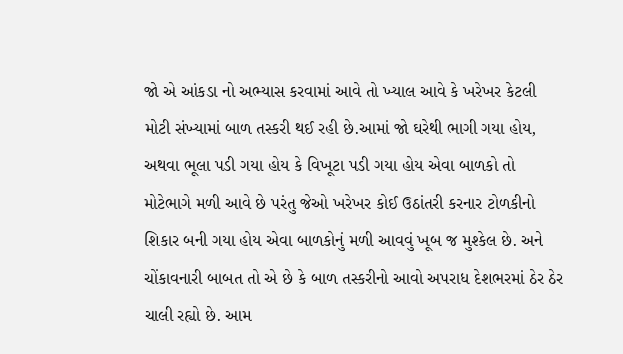જો એ આંકડા નો અભ્યાસ કરવામાં આવે તો ખ્યાલ આવે કે ખરેખર કેટલી મોટી સંખ્યામાં બાળ તસ્કરી થઈ રહી છે.આમાં જો ઘરેથી ભાગી ગયા હોય, અથવા ભૂલા પડી ગયા હોય કે વિખૂટા પડી ગયા હોય એવા બાળકો તો મોટેભાગે મળી આવે છે પરંતુ જેઓ ખરેખર કોઈ ઉઠાંતરી કરનાર ટોળકીનો શિકાર બની ગયા હોય એવા બાળકોનું મળી આવવું ખૂબ જ મુશ્કેલ છે. અને ચોંકાવનારી બાબત તો એ છે કે બાળ તસ્કરીનો આવો અપરાધ દેશભરમાં ઠેર ઠેર ચાલી રહ્યો છે. આમ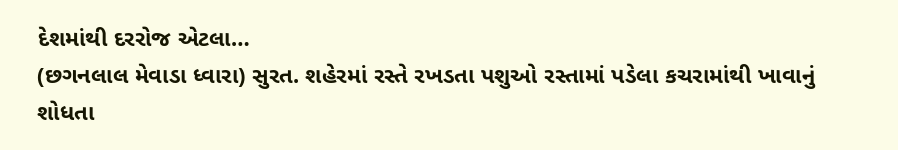દેશમાંથી દરરોજ એટલા…
(છગનલાલ મેવાડા ધ્વારા) સુરત. શહેરમાં રસ્તે રખડતા પશુઓ રસ્તામાં પડેલા કચરામાંથી ખાવાનું શોધતા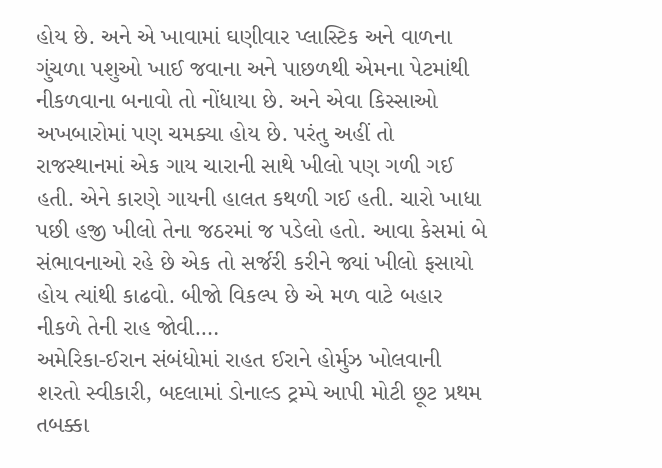હોય છે. અને એ ખાવામાં ઘણીવાર પ્લાસ્ટિક અને વાળના ગુંચળા પશુઓ ખાઈ જવાના અને પાછળથી એમના પેટમાંથી નીકળવાના બનાવો તો નોંધાયા છે. અને એવા કિસ્સાઓ અખબારોમાં પણ ચમક્યા હોય છે. પરંતુ અહીં તો રાજસ્થાનમાં એક ગાય ચારાની સાથે ખીલો પણ ગળી ગઈ હતી. એને કારણે ગાયની હાલત કથળી ગઈ હતી. ચારો ખાધા પછી હજી ખીલો તેના જઠરમાં જ પડેલો હતો. આવા કેસમાં બે સંભાવનાઓ રહે છે એક તો સર્જરી કરીને જ્યાં ખીલો ફસાયો હોય ત્યાંથી કાઢવો. બીજો વિકલ્પ છે એ મળ વાટે બહાર નીકળે તેની રાહ જોવી.…
અમેરિકા-ઈરાન સંબંધોમાં રાહત ઈરાને હોર્મુઝ ખોલવાની શરતો સ્વીકારી, બદલામાં ડોનાલ્ડ ટ્રમ્પે આપી મોટી છૂટ પ્રથમ તબક્કા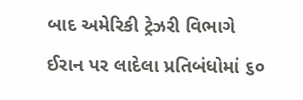બાદ અમેરિકી ટ્રેઝરી વિભાગે ઈરાન પર લાદેલા પ્રતિબંધોમાં ૬૦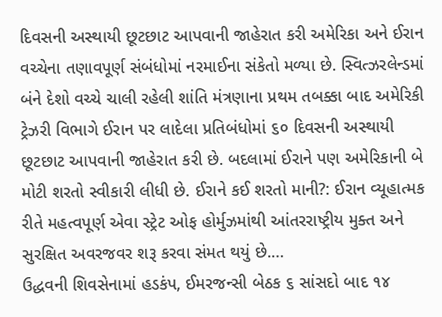દિવસની અસ્થાયી છૂટછાટ આપવાની જાહેરાત કરી અમેરિકા અને ઈરાન વચ્ચેના તણાવપૂર્ણ સંબંધોમાં નરમાઈના સંકેતો મળ્યા છે. સ્વિત્ઝરલેન્ડમાં બંને દેશો વચ્ચે ચાલી રહેલી શાંતિ મંત્રણાના પ્રથમ તબક્કા બાદ અમેરિકી ટ્રેઝરી વિભાગે ઈરાન પર લાદેલા પ્રતિબંધોમાં ૬૦ દિવસની અસ્થાયી છૂટછાટ આપવાની જાહેરાત કરી છે. બદલામાં ઈરાને પણ અમેરિકાની બે મોટી શરતો સ્વીકારી લીધી છે. ઈરાને કઈ શરતો માની?: ઈરાન વ્યૂહાત્મક રીતે મહત્વપૂર્ણ એવા સ્ટ્રેટ ઓફ હોર્મુઝમાંથી આંતરરાષ્ટ્રીય મુક્ત અને સુરક્ષિત અવરજવર શરૂ કરવા સંમત થયું છે.…
ઉદ્ધવની શિવસેનામાં હડકંપ, ઈમરજન્સી બેઠક ૬ સાંસદો બાદ ૧૪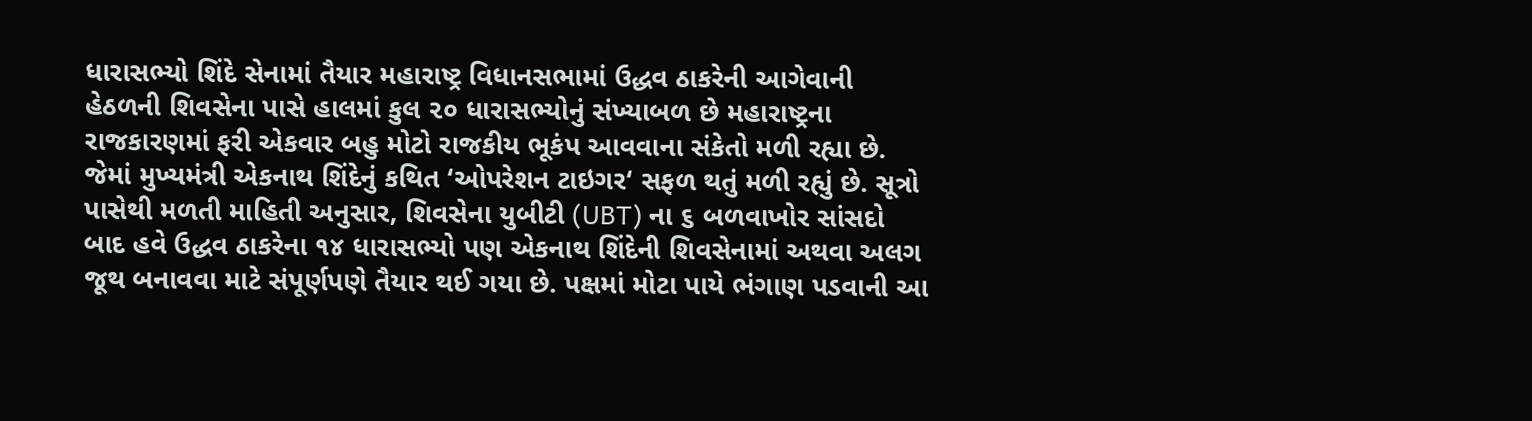ધારાસભ્યો શિંદે સેનામાં તૈયાર મહારાષ્ટ્ર વિધાનસભામાં ઉદ્ધવ ઠાકરેની આગેવાની હેઠળની શિવસેના પાસે હાલમાં કુલ ૨૦ ધારાસભ્યોનું સંખ્યાબળ છે મહારાષ્ટ્રના રાજકારણમાં ફરી એકવાર બહુ મોટો રાજકીય ભૂકંપ આવવાના સંકેતો મળી રહ્યા છે. જેમાં મુખ્યમંત્રી એકનાથ શિંદેનું કથિત ‘ઓપરેશન ટાઇગર‘ સફળ થતું મળી રહ્યું છે. સૂત્રો પાસેથી મળતી માહિતી અનુસાર, શિવસેના યુબીટી (UBT) ના ૬ બળવાખોર સાંસદો બાદ હવે ઉદ્ધવ ઠાકરેના ૧૪ ધારાસભ્યો પણ એકનાથ શિંદેની શિવસેનામાં અથવા અલગ જૂથ બનાવવા માટે સંપૂર્ણપણે તૈયાર થઈ ગયા છે. પક્ષમાં મોટા પાયે ભંગાણ પડવાની આ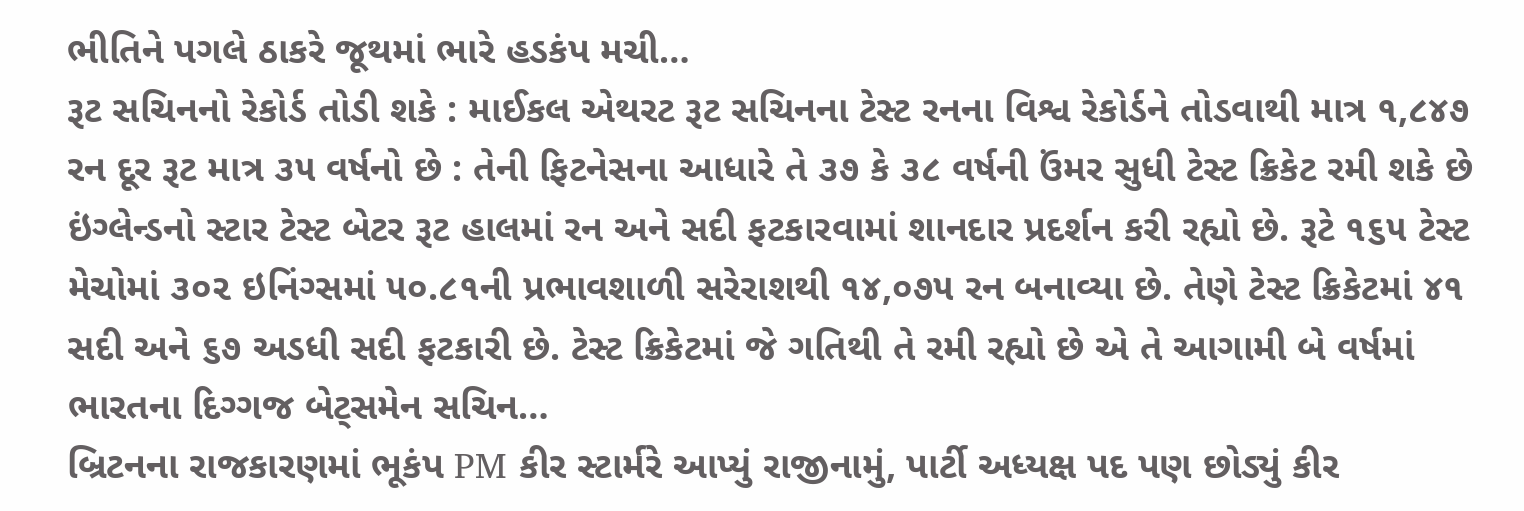ભીતિને પગલે ઠાકરે જૂથમાં ભારે હડકંપ મચી…
રૂટ સચિનનો રેકોર્ડ તોડી શકે : માઈકલ એથરટ રૂટ સચિનના ટેસ્ટ રનના વિશ્વ રેકોર્ડને તોડવાથી માત્ર ૧,૮૪૭ રન દૂર રૂટ માત્ર ૩૫ વર્ષનો છે : તેની ફિટનેસના આધારે તે ૩૭ કે ૩૮ વર્ષની ઉંમર સુધી ટેસ્ટ ક્રિકેટ રમી શકે છે ઇંગ્લેન્ડનો સ્ટાર ટેસ્ટ બેટર રૂટ હાલમાં રન અને સદી ફટકારવામાં શાનદાર પ્રદર્શન કરી રહ્યો છે. રૂટે ૧૬૫ ટેસ્ટ મેચોમાં ૩૦૨ ઇનિંગ્સમાં ૫૦.૮૧ની પ્રભાવશાળી સરેરાશથી ૧૪,૦૭૫ રન બનાવ્યા છે. તેણે ટેસ્ટ ક્રિકેટમાં ૪૧ સદી અને ૬૭ અડધી સદી ફટકારી છે. ટેસ્ટ ક્રિકેટમાં જે ગતિથી તે રમી રહ્યો છે એ તે આગામી બે વર્ષમાં ભારતના દિગ્ગજ બેટ્સમેન સચિન…
બ્રિટનના રાજકારણમાં ભૂકંપ PM કીર સ્ટાર્મરે આપ્યું રાજીનામું, પાર્ટી અધ્યક્ષ પદ પણ છોડ્યું કીર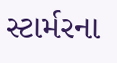સ્ટાર્મરના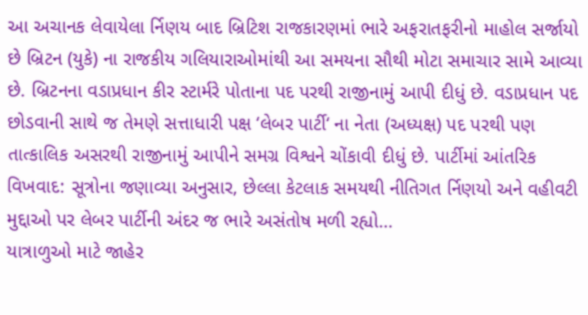આ અચાનક લેવાયેલા ર્નિણય બાદ બ્રિટિશ રાજકારણમાં ભારે અફરાતફરીનો માહોલ સર્જાયો છે બ્રિટન (યુકે) ના રાજકીય ગલિયારાઓમાંથી આ સમયના સૌથી મોટા સમાચાર સામે આવ્યા છે. બ્રિટનના વડાપ્રધાન કીર સ્ટાર્મરે પોતાના પદ પરથી રાજીનામું આપી દીધું છે. વડાપ્રધાન પદ છોડવાની સાથે જ તેમણે સત્તાધારી પક્ષ ‘લેબર પાર્ટી‘ ના નેતા (અધ્યક્ષ) પદ પરથી પણ તાત્કાલિક અસરથી રાજીનામું આપીને સમગ્ર વિશ્વને ચોંકાવી દીધું છે. પાર્ટીમાં આંતરિક વિખવાદ: સૂત્રોના જણાવ્યા અનુસાર, છેલ્લા કેટલાક સમયથી નીતિગત ર્નિણયો અને વહીવટી મુદ્દાઓ પર લેબર પાર્ટીની અંદર જ ભારે અસંતોષ મળી રહ્યો…
યાત્રાળુઓ માટે જાહેર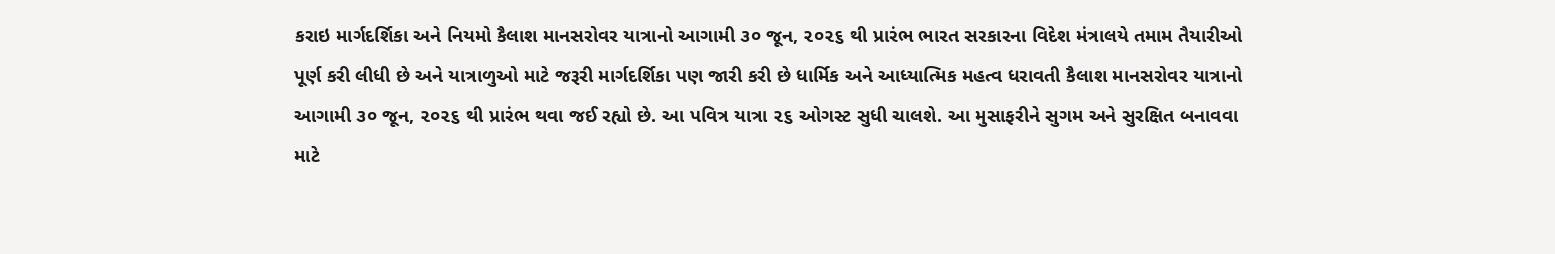કરાઇ માર્ગદર્શિકા અને નિયમો કૈલાશ માનસરોવર યાત્રાનો આગામી ૩૦ જૂન, ૨૦૨૬ થી પ્રારંભ ભારત સરકારના વિદેશ મંત્રાલયે તમામ તૈયારીઓ પૂર્ણ કરી લીધી છે અને યાત્રાળુઓ માટે જરૂરી માર્ગદર્શિકા પણ જારી કરી છે ધાર્મિક અને આધ્યાત્મિક મહત્વ ધરાવતી કૈલાશ માનસરોવર યાત્રાનો આગામી ૩૦ જૂન, ૨૦૨૬ થી પ્રારંભ થવા જઈ રહ્યો છે. આ પવિત્ર યાત્રા ૨૬ ઓગસ્ટ સુધી ચાલશે. આ મુસાફરીને સુગમ અને સુરક્ષિત બનાવવા માટે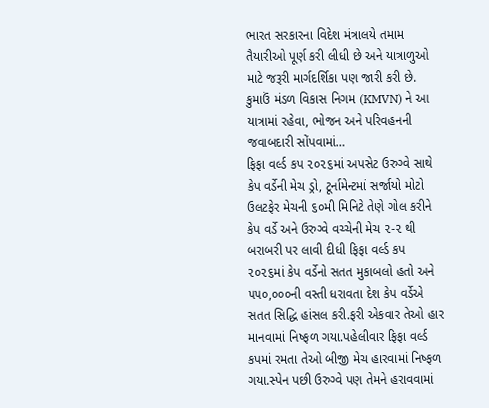ભારત સરકારના વિદેશ મંત્રાલયે તમામ તૈયારીઓ પૂર્ણ કરી લીધી છે અને યાત્રાળુઓ માટે જરૂરી માર્ગદર્શિકા પણ જારી કરી છે. કુમાઉં મંડળ વિકાસ નિગમ (KMVN) ને આ યાત્રામાં રહેવા, ભોજન અને પરિવહનની જવાબદારી સોંપવામાં…
ફિફા વર્લ્ડ કપ ૨૦૨૬માં અપસેટ ઉરુગ્વે સાથે કેપ વર્ડેની મેચ ડ્રો, ટૂર્નામેન્ટમાં સર્જાયો મોટો ઉલટફેર મેચની ૬૦મી મિનિટે તેણે ગોલ કરીને કેપ વર્ડે અને ઉરુગ્વે વચ્ચેની મેચ ૨-૨ થી બરાબરી પર લાવી દીધી ફિફા વર્લ્ડ કપ ૨૦૨૬માં કેપ વર્ડેનો સતત મુકાબલો હતો અને ૫૫૦,૦૦૦ની વસ્તી ધરાવતા દેશ કેપ વર્ડેએ સતત સિદ્ધિ હાંસલ કરી.ફરી એકવાર તેઓ હાર માનવામાં નિષ્ફળ ગયા.પહેલીવાર ફિફા વર્લ્ડ કપમાં રમતા તેઓ બીજી મેચ હારવામાં નિષ્ફળ ગયા.સ્પેન પછી ઉરુગ્વે પણ તેમને હરાવવામાં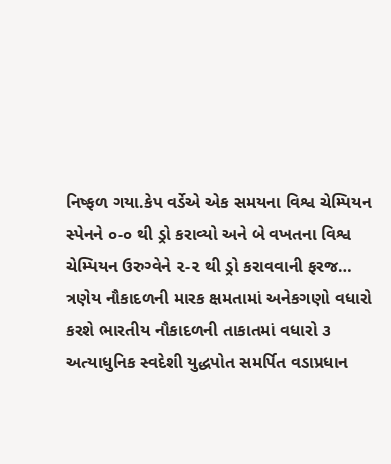નિષ્ફળ ગયા.કેપ વર્ડેએ એક સમયના વિશ્વ ચેમ્પિયન સ્પેનને ૦-૦ થી ડ્રો કરાવ્યો અને બે વખતના વિશ્વ ચેમ્પિયન ઉરુગ્વેને ૨-૨ થી ડ્રો કરાવવાની ફરજ…
ત્રણેય નૌકાદળની મારક ક્ષમતામાં અનેકગણો વધારો કરશે ભારતીય નૌકાદળની તાકાતમાં વધારો ૩ અત્યાધુનિક સ્વદેશી યુદ્ધપોત સમર્પિત વડાપ્રધાન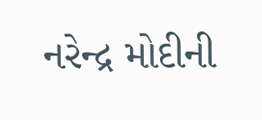નરેન્દ્ર મોદીની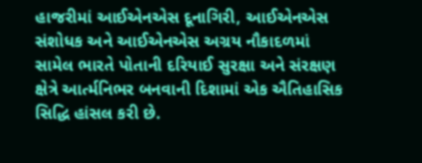હાજરીમાં આઈએનએસ દૂનાગિરી, આઈએનએસ સંશોધક અને આઈએનએસ અગ્રય નૌકાદળમાં સામેલ ભારતે પોતાની દરિયાઈ સુરક્ષા અને સંરક્ષણ ક્ષેત્રે આર્ત્મનિભર બનવાની દિશામાં એક ઐતિહાસિક સિદ્ધિ હાંસલ કરી છે.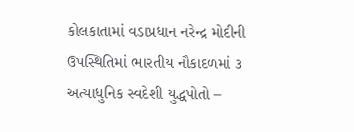કોલકાતામાં વડાપ્રધાન નરેન્દ્ર મોદીની ઉપસ્થિતિમાં ભારતીય નૌકાદળમાં ૩ અત્યાધુનિક સ્વદેશી યુદ્ધપોતો –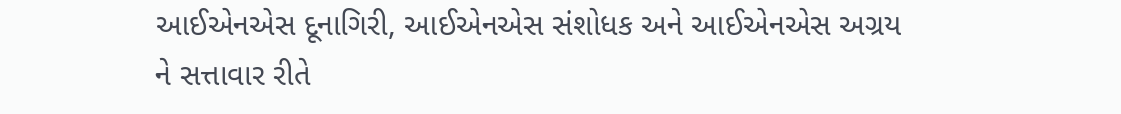આઈએનએસ દૂનાગિરી, આઈએનએસ સંશોધક અને આઈએનએસ અગ્રય ને સત્તાવાર રીતે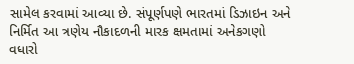સામેલ કરવામાં આવ્યા છે. સંપૂર્ણપણે ભારતમાં ડિઝાઇન અને નિર્મિત આ ત્રણેય નૌકાદળની મારક ક્ષમતામાં અનેકગણો વધારો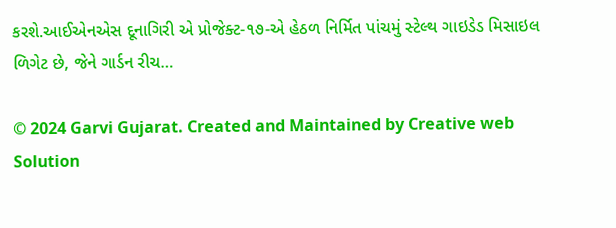કરશે.આઈએનએસ દૂનાગિરી એ પ્રોજેક્ટ-૧૭-એ હેઠળ નિર્મિત પાંચમું સ્ટેલ્થ ગાઇડેડ મિસાઇલ ળિગેટ છે, જેને ગાર્ડન રીચ…

© 2024 Garvi Gujarat. Created and Maintained by Creative web Solution